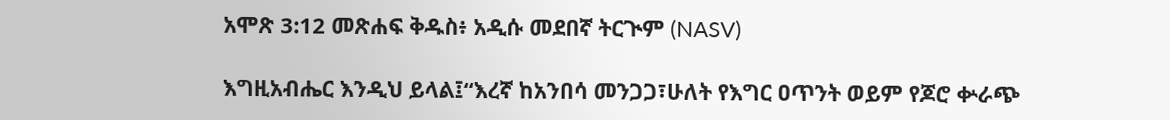አሞጽ 3:12 መጽሐፍ ቅዱስ፥ አዲሱ መደበኛ ትርጒም (NASV)

እግዚአብሔር እንዲህ ይላል፤“እረኛ ከአንበሳ መንጋጋ፣ሁለት የእግር ዐጥንት ወይም የጆሮ ቍራጭ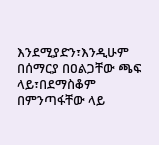እንደሚያድን፣እንዲሁም በሰማርያ በዐልጋቸው ጫፍ ላይ፣በደማስቆም በምንጣፋቸው ላይ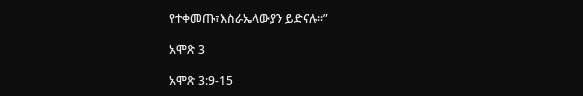የተቀመጡ፣እስራኤላውያን ይድናሉ።”

አሞጽ 3

አሞጽ 3:9-15